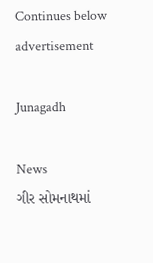Continues below advertisement

Junagadh

News
ગીર સોમનાથમાં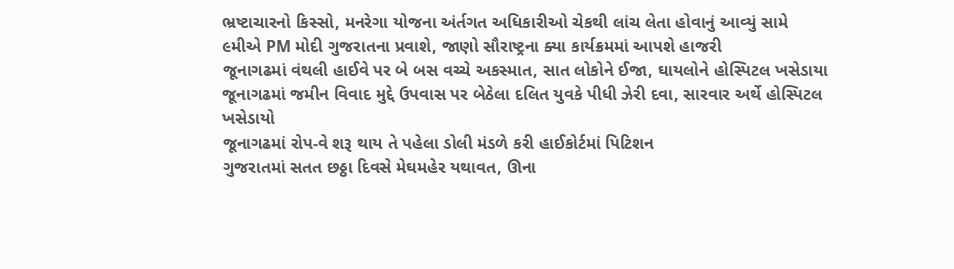ભ્રષ્ટાચારનો કિસ્સો, મનરેગા યોજના અંર્તગત અધિકારીઓ ચેકથી લાંચ લેતા હોવાનું આવ્યું સામે
૯મીએ PM મોદી ગુજરાતના પ્રવાશે, જાણો સૌરાષ્ટ્રના ક્યા કાર્યક્રમમાં આપશે હાજરી
જૂનાગઢમાં વંથલી હાઈવે પર બે બસ વચ્ચે અકસ્માત, સાત લોકોને ઈજા, ઘાયલોને હોસ્પિટલ ખસેડાયા
જૂનાગઢમાં જમીન વિવાદ મુદ્દે ઉપવાસ પર બેઠેલા દલિત યુવકે પીધી ઝેરી દવા, સારવાર અર્થે હોસ્પિટલ ખસેડાયો
જૂનાગઢમાં રોપ-વે શરૂ થાય તે પહેલા ડોલી મંડળે કરી હાઈકોર્ટમાં પિટિશન
ગુજરાતમાં સતત છઠ્ઠા દિવસે મેઘમહેર યથાવત, ઊના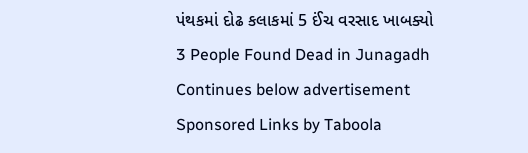પંથકમાં દોઢ કલાકમાં 5 ઈંચ વરસાદ ખાબક્યો
3 People Found Dead in Junagadh
Continues below advertisement
Sponsored Links by Taboola